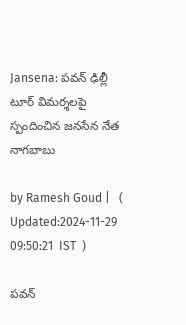Jansena: పవన్ ఢిల్లీ టూర్ విమర్శలపై స్పందించిన జనసేన నేత నాగబాబు

by Ramesh Goud |   (  Updated:2024-11-29 09:50:21  IST  )

పవన్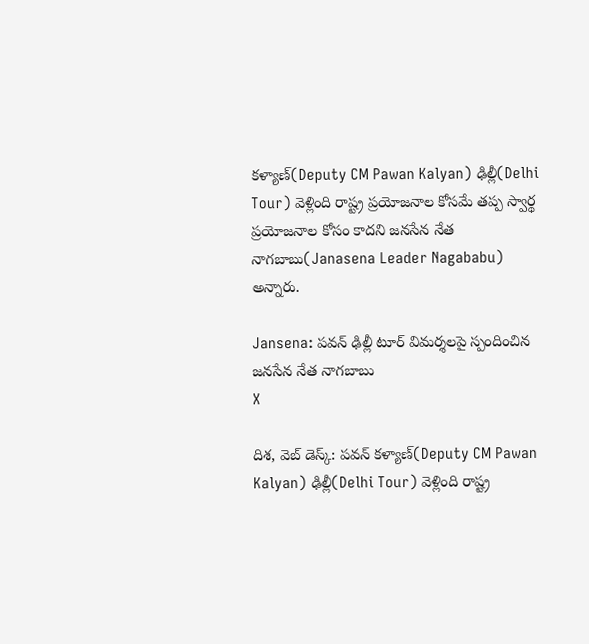కళ్యాణ్(Deputy CM Pawan Kalyan) ఢిల్లీ(Delhi Tour) వెళ్లింది రాష్ట్ర ప్రయోజనాల కోసమే తప్ప స్వార్థ ప్రయోజనాల కోసం కాదని జనసేన నేత నాగబాబు(Janasena Leader Nagababu) అన్నారు.

Jansena: పవన్ ఢిల్లీ టూర్ విమర్శలపై స్పందించిన జనసేన నేత నాగబాబు
X

దిశ, వెబ్ డెస్క్: పవన్ కళ్యాణ్(Deputy CM Pawan Kalyan) ఢిల్లీ(Delhi Tour) వెళ్లింది రాష్ట్ర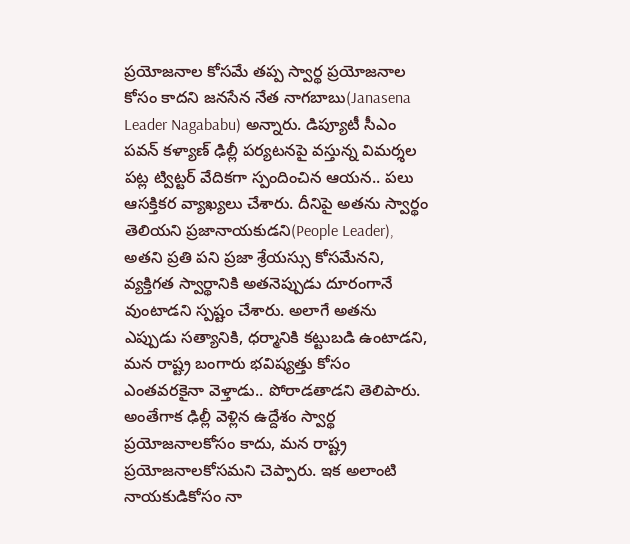ప్రయోజనాల కోసమే తప్ప స్వార్థ ప్రయోజనాల కోసం కాదని జనసేన నేత నాగబాబు(Janasena Leader Nagababu) అన్నారు. డిప్యూటీ సీఎం పవన్ కళ్యాణ్ ఢిల్లీ పర్యటనపై వస్తున్న విమర్శల పట్ల ట్విట్టర్ వేదికగా స్పందించిన ఆయన.. పలు ఆసక్తికర వ్యాఖ్యలు చేశారు. దీనిపై అతను స్వార్థం తెలియని ప్రజానాయకుడని(People Leader), అతని ప్రతి పని ప్రజా శ్రేయస్సు కోసమేనని, వ్యక్తిగత స్వార్థానికి అతనెప్పుడు దూరంగానే వుంటాడని స్పష్టం చేశారు. అలాగే అతను ఎప్పుడు సత్యానికి, ధర్మానికి కట్టుబడి ఉంటాడని, మన రాష్ట్ర బంగారు భవిష్యత్తు కోసం ఎంతవరకైనా వెళ్తాడు.. పోరాడతాడని తెలిపారు. అంతేగాక ఢిల్లీ వెళ్లిన ఉద్దేశం స్వార్థ ప్రయోజనాలకోసం కాదు, మన రాష్ట్ర ప్రయోజనాలకోసమని చెప్పారు. ఇక అలాంటి నాయకుడికోసం నా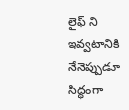లైఫ్ ని ఇవ్వటానికి నేనెప్పుడూ సిద్ధంగా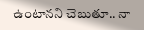ఉంటానని చెబుతూ.. నా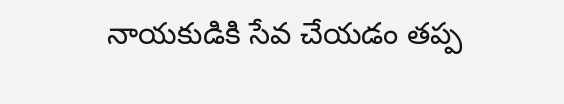నాయకుడికి సేవ చేయడం తప్ప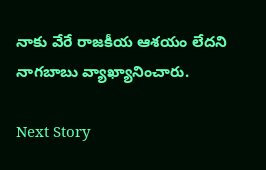నాకు వేరే రాజకీయ ఆశయం లేదని నాగబాబు వ్యాఖ్యానించారు.

Next Story